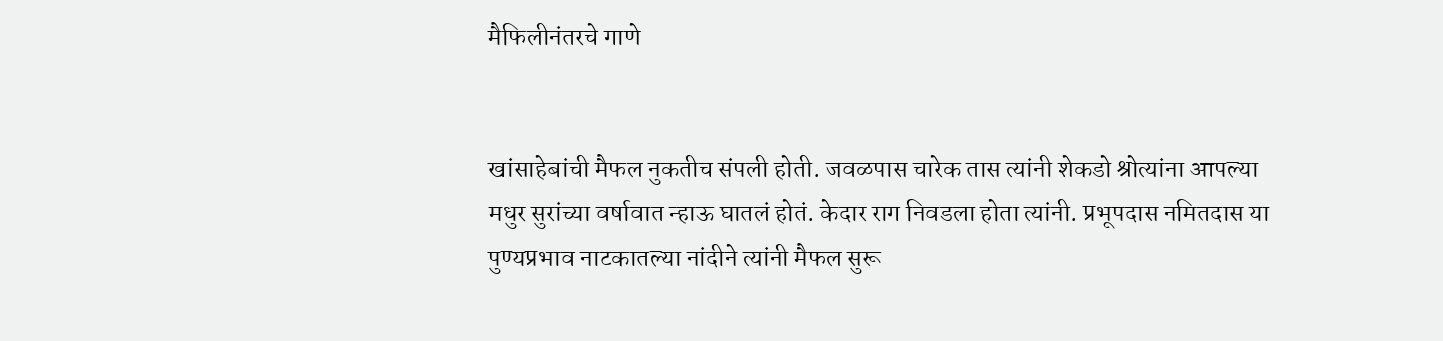मैफिलीनंतरचे गाणे


खांसाहेबांची मैफल नुकतीच संपली होती. जवळपास चारेक तास त्यांनी शेकडो श्रोत्यांना आपल्या मधुर सुरांच्या वर्षावात न्हाऊ घातलं होतं. केदार राग निवडला होता त्यांनी. प्रभूपदास नमितदास या पुण्यप्रभाव नाटकातल्या नांदीने त्यांनी मैफल सुरू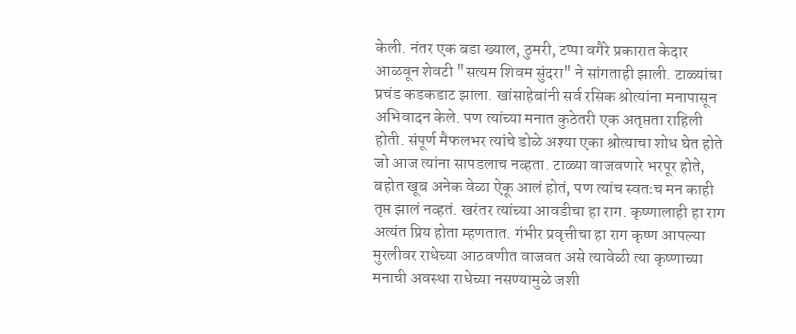केली. नंतर एक बडा ख्याल, ठुमरी, टप्पा वगैरे प्रकारात केदार आळवून शेवटी "सत्यम शिवम सुंदरा" ने सांगताही झाली. टाळ्यांचा प्रचंड कडकडाट झाला. खांसाहेबांनी सर्व रसिक श्रोत्यांना मनापासून अभिवादन केले. पण त्यांच्या मनात कुठेतरी एक अतृप्तता राहिली होती. संपूर्ण मैफलभर त्यांचे डोळे अश्या एका श्रोत्याचा शोध घेत होते जो आज त्यांना सापडलाच नव्हता. टाळ्या वाजवणारे भरपूर होते, बहोत खूब अनेक वेळा ऐकू आलं होतं, पण त्यांच स्वतःच मन काही तृप्त झालं नव्हतं. खरंतर त्यांच्या आवडीचा हा राग. कृष्णालाही हा राग अत्यंत प्रिय होता म्हणतात. गंभीर प्रवृत्तीचा हा राग कृष्ण आपल्या मुरलीवर राधेच्या आठवणीत वाजवत असे त्यावेळी त्या कृष्णाच्या मनाची अवस्था राधेच्या नसण्यामुळे जशी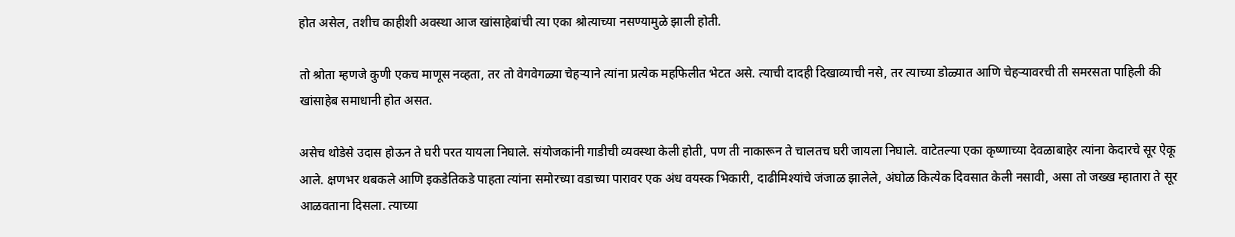होत असेल, तशीच काहीशी अवस्था आज खांसाहेबांची त्या एका श्रोत्याच्या नसण्यामुळे झाली होती.

तो श्रोता म्हणजे कुणी एकच माणूस नव्हता, तर तो वेगवेगळ्या चेहऱ्याने त्यांना प्रत्येक महफिलीत भेटत असे. त्याची दादही दिखाव्याची नसे, तर त्याच्या डोळ्यात आणि चेहऱ्यावरची ती समरसता पाहिली की खांसाहेब समाधानी होत असत.

असेच थोडेसे उदास होऊन ते घरी परत यायला निघाले. संयोजकांनी गाडीची व्यवस्था केली होती, पण ती नाकारून ते चालतच घरी जायला निघाले. वाटेतल्या एका कृष्णाच्या देवळाबाहेर त्यांना केदारचे सूर ऐकू आले. क्षणभर थबकले आणि इकडेतिकडे पाहता त्यांना समोरच्या वडाच्या पारावर एक अंध वयस्क भिकारी, दाढीमिश्यांचे जंजाळ झालेले, अंघोळ कित्येक दिवसात केली नसावी, असा तो जख्ख म्हातारा ते सूर आळवताना दिसला. त्याच्या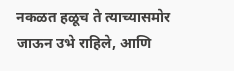नकळत हळूच ते त्याच्यासमोर जाऊन उभे राहिले, आणि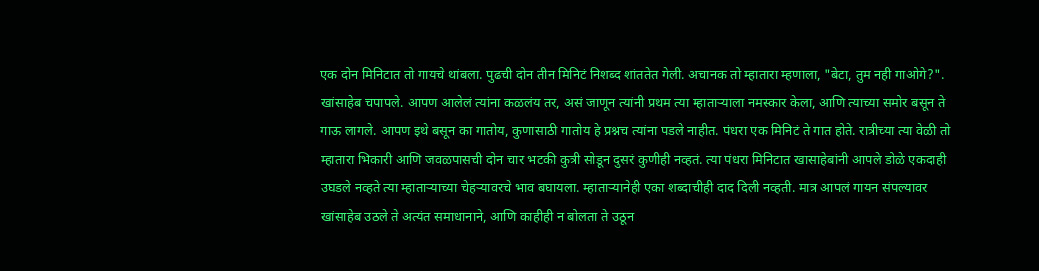एक दोन मिनिटात तो गायचे थांबला. पुढची दोन तीन मिनिटं निशब्द शांततेत गेली. अचानक तो म्हातारा म्हणाला, "बेटा, तुम नही गाओगे?". खांसाहेब चपापले. आपण आलेलं त्यांना कळलंय तर, असं जाणून त्यांनी प्रथम त्या म्हाताऱ्याला नमस्कार केला, आणि त्याच्या समोर बसून ते गाऊ लागले. आपण इथे बसून का गातोय, कुणासाठी गातोय हे प्रश्नच त्यांना पडले नाहीत. पंधरा एक मिनिटं ते गात होते. रात्रीच्या त्या वेळी तो म्हातारा भिकारी आणि जवळपासची दोन चार भटकी कुत्री सोडून दुसरं कुणीही नव्हतं. त्या पंधरा मिनिटात खासाहेबांनी आपले डोळे एकदाही उघडले नव्हते त्या म्हाताऱ्याच्या चेहऱ्यावरचे भाव बघायला. म्हाताऱ्यानेही एका शब्दाचीही दाद दिली नव्हती. मात्र आपलं गायन संपल्यावर खांसाहेब उठले ते अत्यंत समाधानाने, आणि काहीही न बोलता ते उठून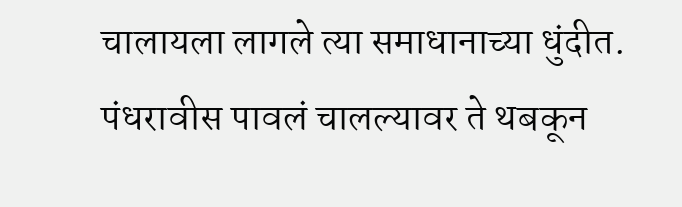चालायला लागले त्या समाधानाच्या धुंदीत. पंधरावीस पावलं चालल्यावर ते थबकून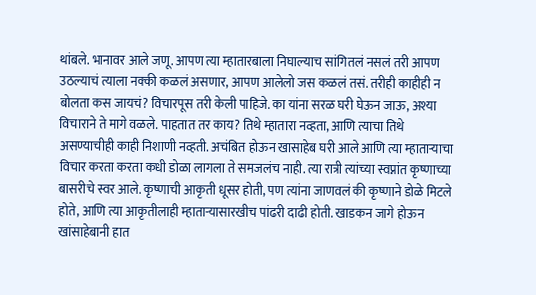थांबले. भानावर आले जणू. आपण त्या म्हातारबाला निघाल्याच सांगितलं नसलं तरी आपण उठल्याचं त्याला नक्की कळलं असणार, आपण आलेलो जस कळलं तसं. तरीही काहीही न बोलता कस जायचं? विचारपूस तरी केली पाहिजे. का यांना सरळ घरी घेऊन जाऊ, अश्या विचाराने ते मागे वळले. पाहतात तर काय? तिथे म्हातारा नव्हता, आणि त्याचा तिथे असण्याचीही काही निशाणी नव्हती. अचंबित होऊन खासाहेब घरी आले आणि त्या म्हाताऱ्याचा विचार करता करता कधी डोळा लागला ते समजलंच नाही. त्या रात्री त्यांच्या स्वप्नांत कृष्णाच्या बासरीचे स्वर आले. कृष्णाची आकृती धूसर होती, पण त्यांना जाणवलं की कृष्णाने डोळे मिटले होते, आणि त्या आकृतीलाही म्हाताऱ्यासारखीच पांढरी दाढी होती. खाडकन जागे होऊन खांसाहेबानी हात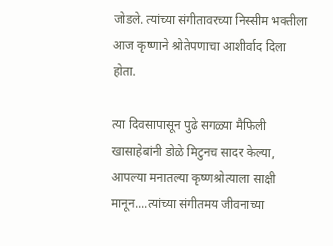जोडले. त्यांच्या संगीतावरच्या निस्सीम भक्तीला आज कृष्णाने श्रोतेपणाचा आशीर्वाद दिला होता.

त्या दिवसापासून पुढे सगळ्या मैफिली खासाहेबांनी डोळे मिटुनच सादर केल्या, आपल्या मनातल्या कृष्णश्रोत्याला साक्षी मानून....त्यांच्या संगीतमय जीवनाच्या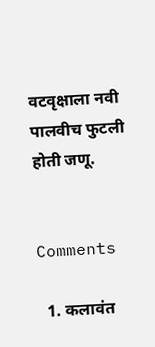वटवृक्षाला नवी पालवीच फुटली होती जणू.


Comments

  1. कलावंत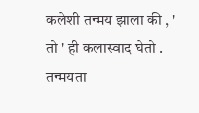कलेशी तन्मय झाला की , ' तो ' ही कलास्वाद घेतो . तन्मयता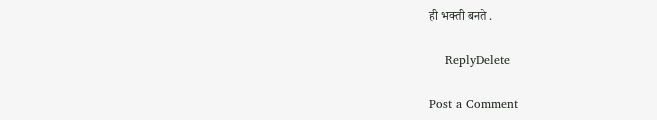ही भक्ती बनते .

    ReplyDelete

Post a Comment